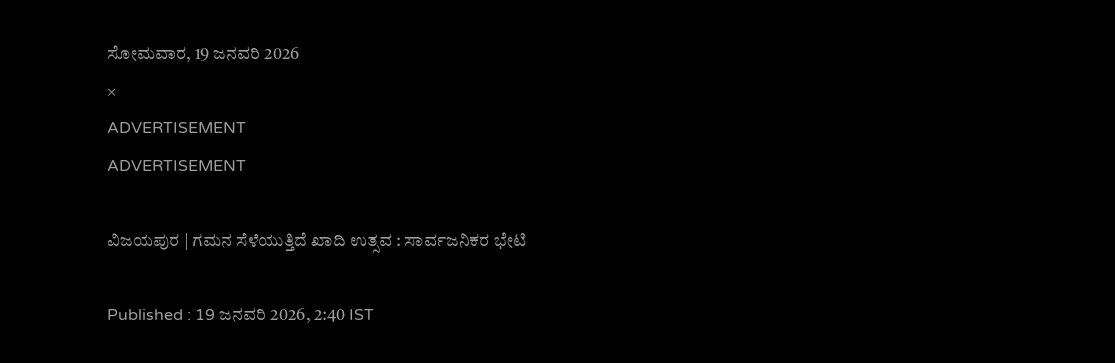ಸೋಮವಾರ, 19 ಜನವರಿ 2026
×
ADVERTISEMENT
ADVERTISEMENT

ವಿಜಯಪುರ | ಗಮನ ಸೆಳೆಯುತ್ತಿದೆ ಖಾದಿ ಉತ್ಸವ : ಸಾರ್ವಜನಿಕರ ಭೇಟಿ

Published : 19 ಜನವರಿ 2026, 2:40 IST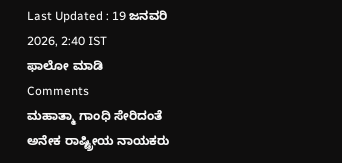Last Updated : 19 ಜನವರಿ 2026, 2:40 IST
ಫಾಲೋ ಮಾಡಿ
Comments
ಮಹಾತ್ಮಾ ಗಾಂಧಿ ಸೇರಿದಂತೆ ಅನೇಕ ರಾಷ್ಟ್ರೀಯ ನಾಯಕರು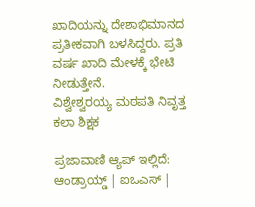ಖಾದಿಯನ್ನು ದೇಶಾಭಿಮಾನದ ಪ್ರತೀಕವಾಗಿ ಬಳಸಿದ್ದರು. ಪ್ರತಿ ವರ್ಷ ಖಾದಿ ಮೇಳಕ್ಕೆ ಭೇಟಿ ನೀಡುತ್ತೇನೆ.
ವಿಶ್ವೇಶ್ವರಯ್ಯ ಮಠಪತಿ ನಿವೃತ್ತ ಕಲಾ ಶಿಕ್ಷಕ

ಪ್ರಜಾವಾಣಿ ಆ್ಯಪ್ ಇಲ್ಲಿದೆ: ಆಂಡ್ರಾಯ್ಡ್ | ಐಒಎಸ್ |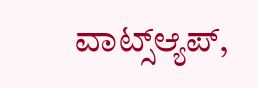ವಾಟ್ಸ್ಆ್ಯಪ್,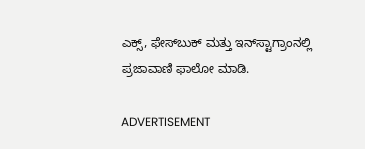ಎಕ್ಸ್, ಫೇಸ್‌ಬುಕ್ ಮತ್ತು ಇನ್‌ಸ್ಟಾಗ್ರಾಂನಲ್ಲಿ ಪ್ರಜಾವಾಣಿ ಫಾಲೋ ಮಾಡಿ.

ADVERTISEMENT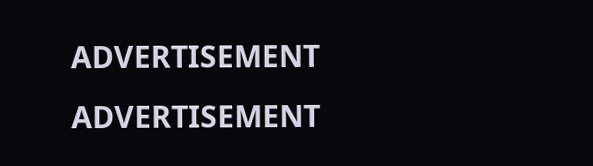ADVERTISEMENT
ADVERTISEMENT